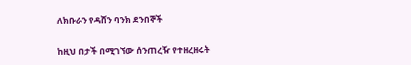ለክቡራን የዳሸን ባንክ ደንበኞች

ከዚህ በታች በሚገኘው ሰንጠረዥ የተዘረዘሩት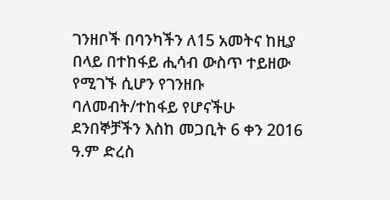ገንዘቦች በባንካችን ለ15 አመትና ከዚያ በላይ በተከፋይ ሒሳብ ውስጥ ተይዘው የሚገኙ ሲሆን የገንዘቡ ባለመብት/ተከፋይ የሆናችሁ ደንበኞቻችን እስከ መጋቢት 6 ቀን 2016 ዓ.ም ድረስ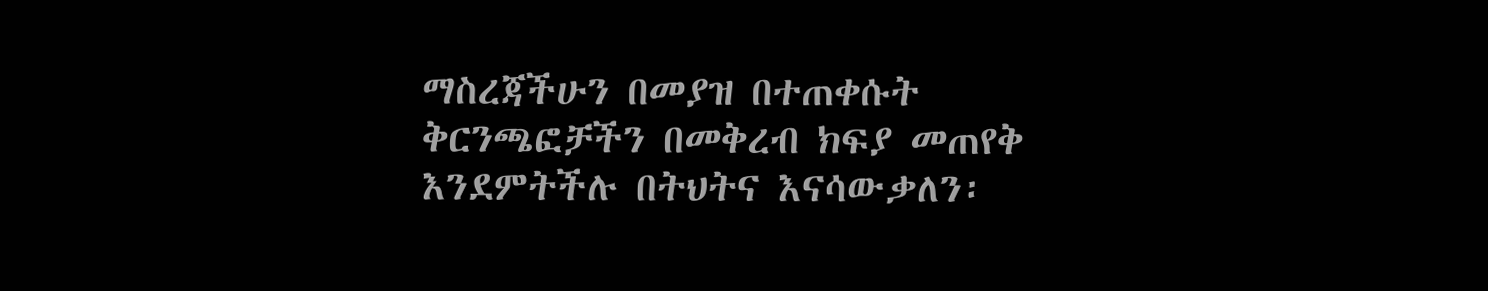ማስረጃችሁን በመያዝ በተጠቀሱት ቅርንጫፎቻችን በመቅረብ ክፍያ መጠየቅ እንደምትችሉ በትህትና እናሳውቃለን፡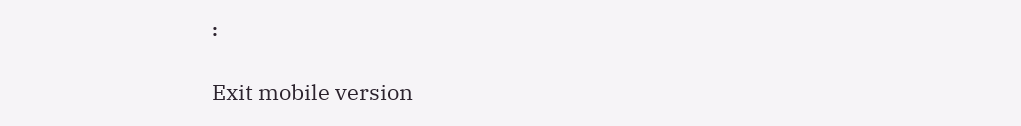፡

Exit mobile version